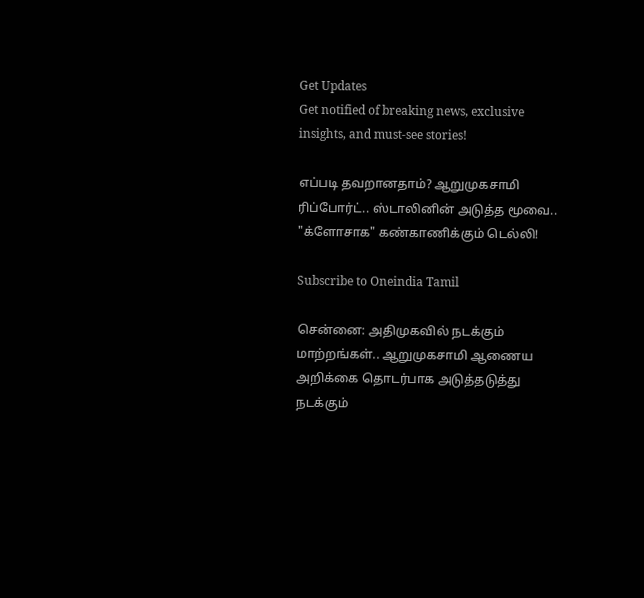Get Updates
Get notified of breaking news, exclusive insights, and must-see stories!

எப்படி தவறானதாம்? ஆறுமுகசாமி ரிப்போர்ட்.. ஸ்டாலினின் அடுத்த மூவை.. "க்ளோசாக" கண்காணிக்கும் டெல்லி!

Subscribe to Oneindia Tamil

சென்னை: அதிமுகவில் நடக்கும் மாற்றங்கள்.. ஆறுமுகசாமி ஆணைய அறிக்கை தொடர்பாக அடுத்தடுத்து நடக்கும்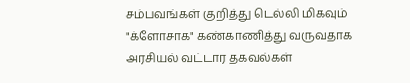சம்பவங்கள் குறித்து டெல்லி மிகவும் "க்ளோசாக" கண்காணித்து வருவதாக அரசியல் வட்டார தகவல்கள்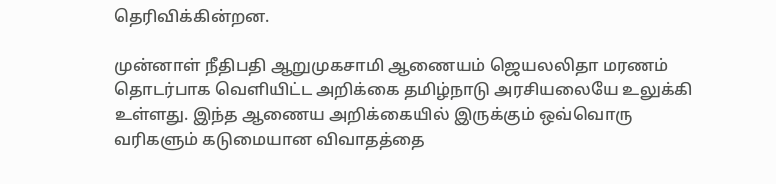தெரிவிக்கின்றன.

முன்னாள் நீதிபதி ஆறுமுகசாமி ஆணையம் ஜெயலலிதா மரணம் தொடர்பாக வெளியிட்ட அறிக்கை தமிழ்நாடு அரசியலையே உலுக்கி உள்ளது. இந்த ஆணைய அறிக்கையில் இருக்கும் ஒவ்வொரு வரிகளும் கடுமையான விவாதத்தை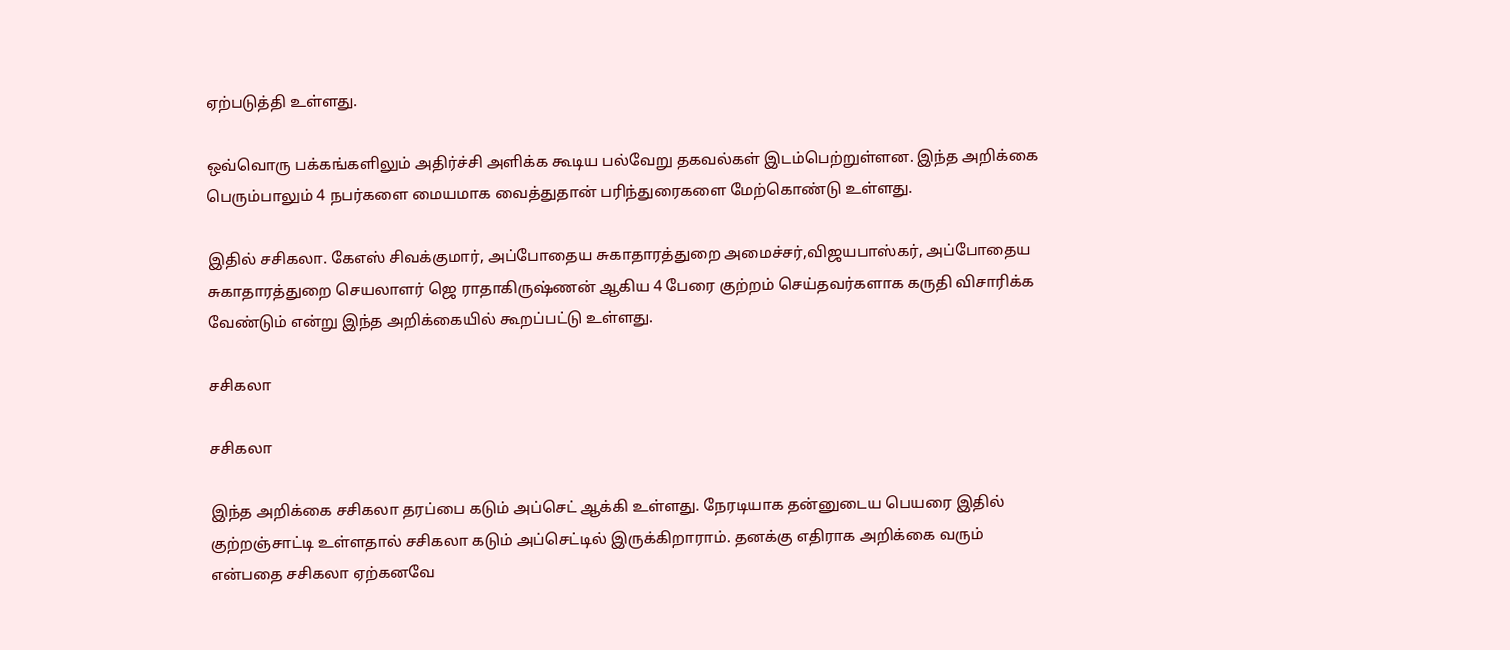ஏற்படுத்தி உள்ளது.

ஒவ்வொரு பக்கங்களிலும் அதிர்ச்சி அளிக்க கூடிய பல்வேறு தகவல்கள் இடம்பெற்றுள்ளன. இந்த அறிக்கை பெரும்பாலும் 4 நபர்களை மையமாக வைத்துதான் பரிந்துரைகளை மேற்கொண்டு உள்ளது.

இதில் சசிகலா. கேஎஸ் சிவக்குமார், அப்போதைய சுகாதாரத்துறை அமைச்சர்,விஜயபாஸ்கர், அப்போதைய சுகாதாரத்துறை செயலாளர் ஜெ ராதாகிருஷ்ணன் ஆகிய 4 பேரை குற்றம் செய்தவர்களாக கருதி விசாரிக்க வேண்டும் என்று இந்த அறிக்கையில் கூறப்பட்டு உள்ளது.

சசிகலா

சசிகலா

இந்த அறிக்கை சசிகலா தரப்பை கடும் அப்செட் ஆக்கி உள்ளது. நேரடியாக தன்னுடைய பெயரை இதில் குற்றஞ்சாட்டி உள்ளதால் சசிகலா கடும் அப்செட்டில் இருக்கிறாராம். தனக்கு எதிராக அறிக்கை வரும் என்பதை சசிகலா ஏற்கனவே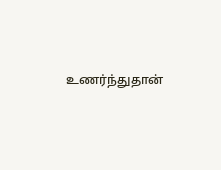உணர்ந்துதான்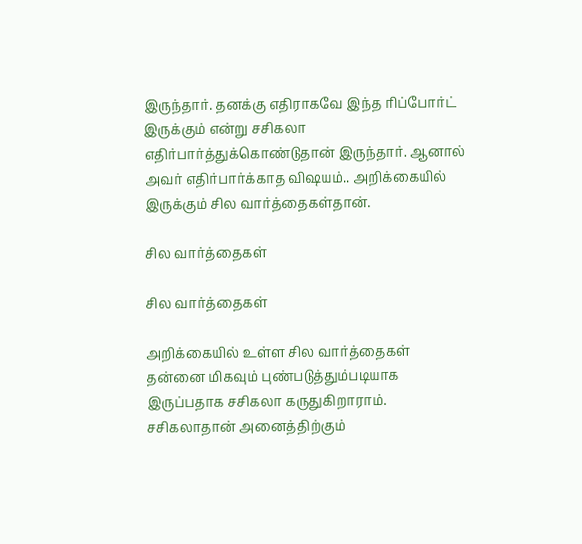இருந்தார். தனக்கு எதிராகவே இந்த ரிப்போர்ட் இருக்கும் என்று சசிகலா எதிர்பார்த்துக்கொண்டுதான் இருந்தார். ஆனால் அவர் எதிர்பார்க்காத விஷயம்.. அறிக்கையில் இருக்கும் சில வார்த்தைகள்தான்.

சில வார்த்தைகள்

சில வார்த்தைகள்

அறிக்கையில் உள்ள சில வார்த்தைகள் தன்னை மிகவும் புண்படுத்தும்படியாக இருப்பதாக சசிகலா கருதுகிறாராம். சசிகலாதான் அனைத்திற்கும்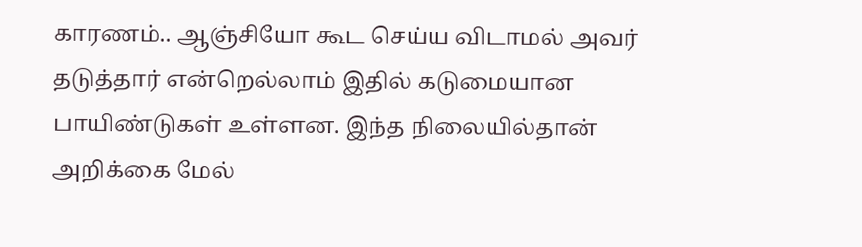காரணம்.. ஆஞ்சியோ கூட செய்ய விடாமல் அவர் தடுத்தார் என்றெல்லாம் இதில் கடுமையான பாயிண்டுகள் உள்ளன. இந்த நிலையில்தான் அறிக்கை மேல்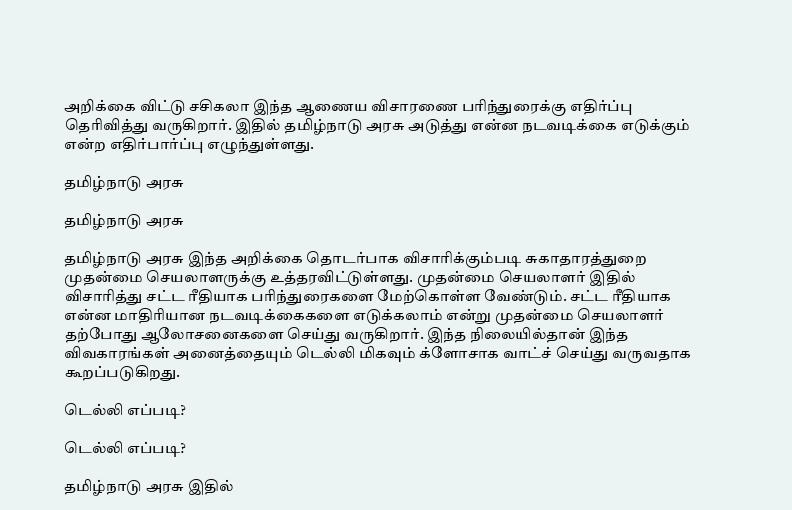அறிக்கை விட்டு சசிகலா இந்த ஆணைய விசாரணை பரிந்துரைக்கு எதிர்ப்பு தெரிவித்து வருகிறார். இதில் தமிழ்நாடு அரசு அடுத்து என்ன நடவடிக்கை எடுக்கும் என்ற எதிர்பார்ப்பு எழுந்துள்ளது.

தமிழ்நாடு அரசு

தமிழ்நாடு அரசு

தமிழ்நாடு அரசு இந்த அறிக்கை தொடர்பாக விசாரிக்கும்படி சுகாதாரத்துறை முதன்மை செயலாளருக்கு உத்தரவிட்டுள்ளது. முதன்மை செயலாளர் இதில் விசாரித்து சட்ட ரீதியாக பரிந்துரைகளை மேற்கொள்ள வேண்டும். சட்ட ரீதியாக என்ன மாதிரியான நடவடிக்கைகளை எடுக்கலாம் என்று முதன்மை செயலாளர் தற்போது ஆலோசனைகளை செய்து வருகிறார். இந்த நிலையில்தான் இந்த விவகாரங்கள் அனைத்தையும் டெல்லி மிகவும் க்ளோசாக வாட்ச் செய்து வருவதாக கூறப்படுகிறது.

டெல்லி எப்படி?

டெல்லி எப்படி?

தமிழ்நாடு அரசு இதில்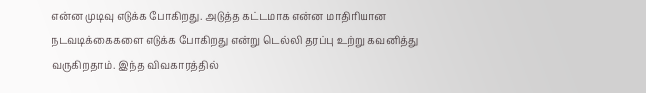என்ன முடிவு எடுக்க போகிறது. அடுத்த கட்டமாக என்ன மாதிரியான நடவடிக்கைகளை எடுக்க போகிறது என்று டெல்லி தரப்பு உற்று கவனித்து வருகிறதாம். இந்த விவகாரத்தில்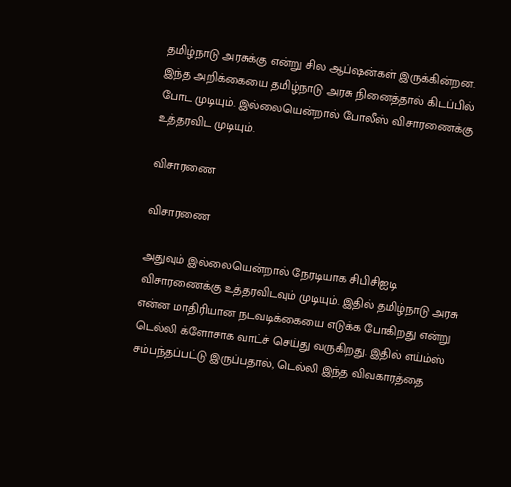தமிழ்நாடு அரசுக்கு என்று சில ஆப்ஷன்கள் இருக்கின்றன. இந்த அறிக்கையை தமிழ்நாடு அரசு நினைத்தால் கிடப்பில் போட முடியும். இல்லையென்றால் போலீஸ் விசாரணைக்கு உத்தரவிட முடியும்.

விசாரணை

விசாரணை

அதுவும் இல்லையென்றால் நேரடியாக சிபிசிஐடி விசாரணைக்கு உத்தரவிடவும் முடியும். இதில் தமிழ்நாடு அரசு என்ன மாதிரியான நடவடிக்கையை எடுக்க போகிறது என்று டெல்லி க்ளோசாக வாட்ச் செய்து வருகிறது. இதில் எய்ம்ஸ் சம்பந்தப்பட்டு இருப்பதால், டெல்லி இந்த விவகாரத்தை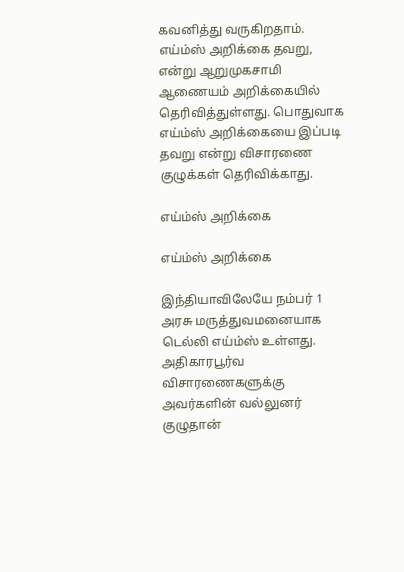கவனித்து வருகிறதாம். எய்ம்ஸ் அறிக்கை தவறு, என்று ஆறுமுகசாமி ஆணையம் அறிக்கையில் தெரிவித்துள்ளது. பொதுவாக எய்ம்ஸ் அறிக்கையை இப்படி தவறு என்று விசாரணை குழுக்கள் தெரிவிக்காது.

எய்ம்ஸ் அறிக்கை

எய்ம்ஸ் அறிக்கை

இந்தியாவிலேயே நம்பர் 1 அரசு மருத்துவமனையாக டெல்லி எய்ம்ஸ் உள்ளது. அதிகாரபூர்வ விசாரணைகளுக்கு அவர்களின் வல்லுனர் குழுதான்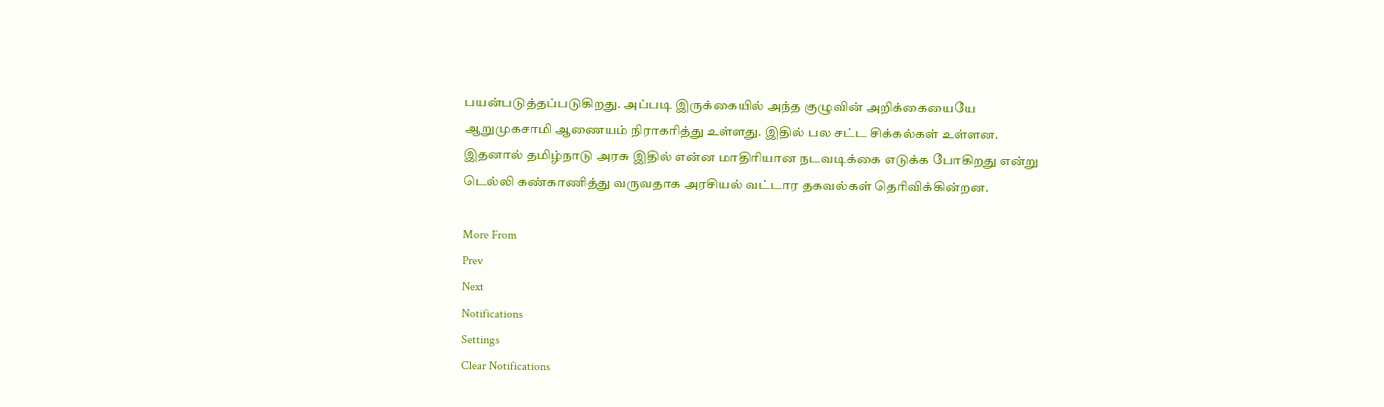பயன்படுத்தப்படுகிறது. அப்படி இருக்கையில் அந்த குழுவின் அறிக்கையையே ஆறுமுகசாமி ஆணையம் நிராகரித்து உள்ளது. இதில் பல சட்ட சிக்கல்கள் உள்ளன. இதனால் தமிழ்நாடு அரசு இதில் என்ன மாதிரியான நடவடிக்கை எடுக்க போகிறது என்று டெல்லி கண்காணித்து வருவதாக அரசியல் வட்டார தகவல்கள் தெரிவிக்கின்றன.

More From
Prev
Next
Notifications
Settings
Clear Notifications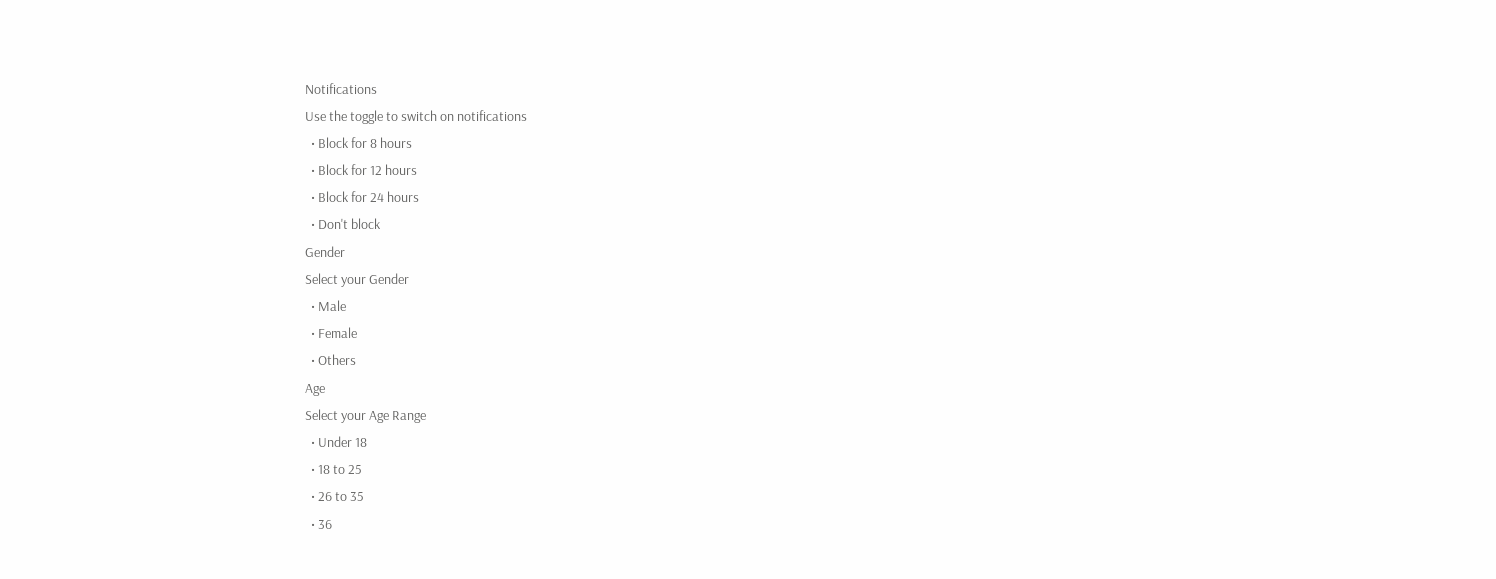Notifications
Use the toggle to switch on notifications
  • Block for 8 hours
  • Block for 12 hours
  • Block for 24 hours
  • Don't block
Gender
Select your Gender
  • Male
  • Female
  • Others
Age
Select your Age Range
  • Under 18
  • 18 to 25
  • 26 to 35
  • 36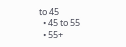to 45
  • 45 to 55
  • 55+